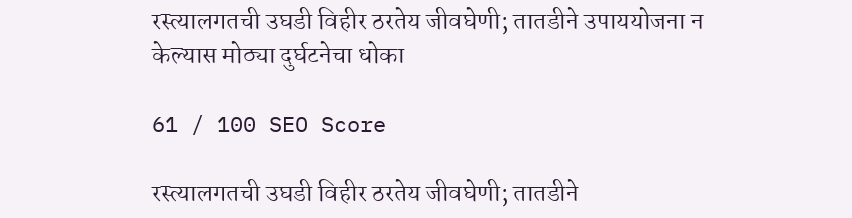रस्त्यालगतची उघडी विहीर ठरतेय जीवघेणी; तातडीने उपाययोजना न केल्यास मोठ्या दुर्घटनेचा धोका

61 / 100 SEO Score

रस्त्यालगतची उघडी विहीर ठरतेय जीवघेणी; तातडीने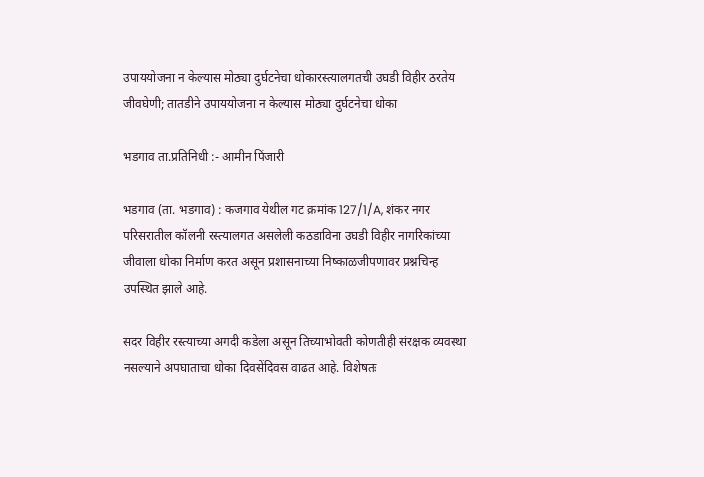उपाययोजना न केल्यास मोठ्या दुर्घटनेचा धोकारस्त्यालगतची उघडी विहीर ठरतेय जीवघेणी; तातडीने उपाययोजना न केल्यास मोठ्या दुर्घटनेचा धोका

भडगाव ता.प्रतिनिधी :- आमीन पिंजारी

भडगाव (ता. भडगाव) : कजगाव येथील गट क्रमांक 127/1/A, शंकर नगर परिसरातील कॉलनी रस्त्यालगत असलेली कठडाविना उघडी विहीर नागरिकांच्या जीवाला धोका निर्माण करत असून प्रशासनाच्या निष्काळजीपणावर प्रश्नचिन्ह उपस्थित झाले आहे.

सदर विहीर रस्त्याच्या अगदी कडेला असून तिच्याभोवती कोणतीही संरक्षक व्यवस्था नसल्याने अपघाताचा धोका दिवसेंदिवस वाढत आहे. विशेषतः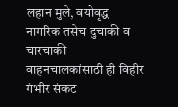लहान मुले, वयोवृद्ध नागरिक तसेच दुचाकी व चारचाकी वाहनचालकांसाठी ही विहीर गंभीर संकट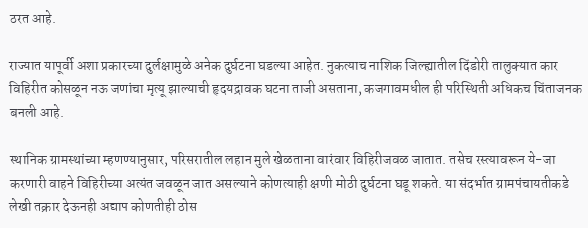ठरत आहे.

राज्यात यापूर्वी अशा प्रकारच्या दुर्लक्षामुळे अनेक दुर्घटना घडल्या आहेत. नुकत्याच नाशिक जिल्ह्यातील दिंडोरी तालुक्यात कार विहिरीत कोसळून नऊ जणांचा मृत्यू झाल्याची हृदयद्रावक घटना ताजी असताना, कजगावमधील ही परिस्थिती अधिकच चिंताजनक बनली आहे.

स्थानिक ग्रामस्थांच्या म्हणण्यानुसार, परिसरातील लहान मुले खेळताना वारंवार विहिरीजवळ जातात. तसेच रस्त्यावरून ये-जा करणारी वाहने विहिरीच्या अत्यंत जवळून जात असल्याने कोणत्याही क्षणी मोठी दुर्घटना घडू शकते. या संदर्भात ग्रामपंचायतीकडे लेखी तक्रार देऊनही अद्याप कोणतीही ठोस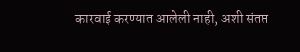कारवाई करण्यात आलेली नाही, अशी संतप्त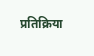प्रतिक्रिया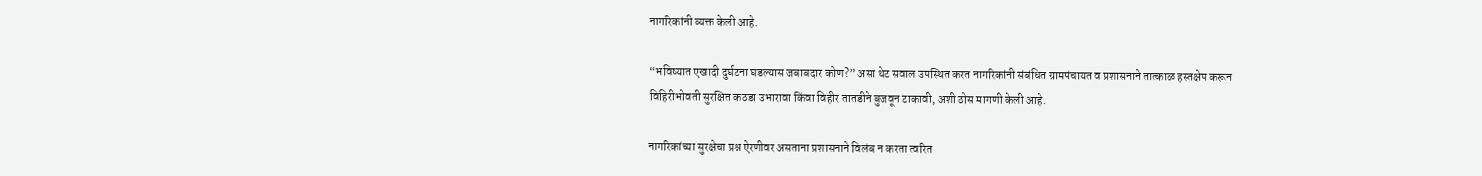नागरिकांनी व्यक्त केली आहे.

“भविष्यात एखादी दुर्घटना घडल्यास जबाबदार कोण?” असा थेट सवाल उपस्थित करत नागरिकांनी संबंधित ग्रामपंचायत व प्रशासनाने तात्काळ हस्तक्षेप करून विहिरीभोवती सुरक्षित कठडा उभारावा किंवा विहीर तातडीने बुजवून टाकावी, अशी ठोस मागणी केली आहे.

नागरिकांच्या सुरक्षेचा प्रश्न ऐरणीवर असताना प्रशासनाने विलंब न करता त्वरित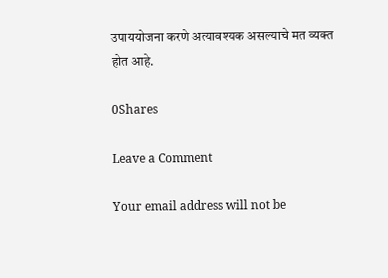उपाययोजना करणे अत्यावश्यक असल्याचे मत व्यक्त होत आहे.

0Shares

Leave a Comment

Your email address will not be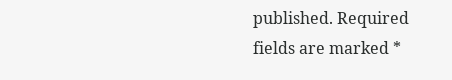published. Required fields are marked *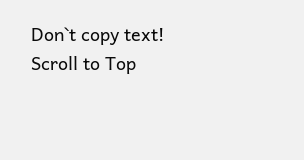Don`t copy text!
Scroll to Top